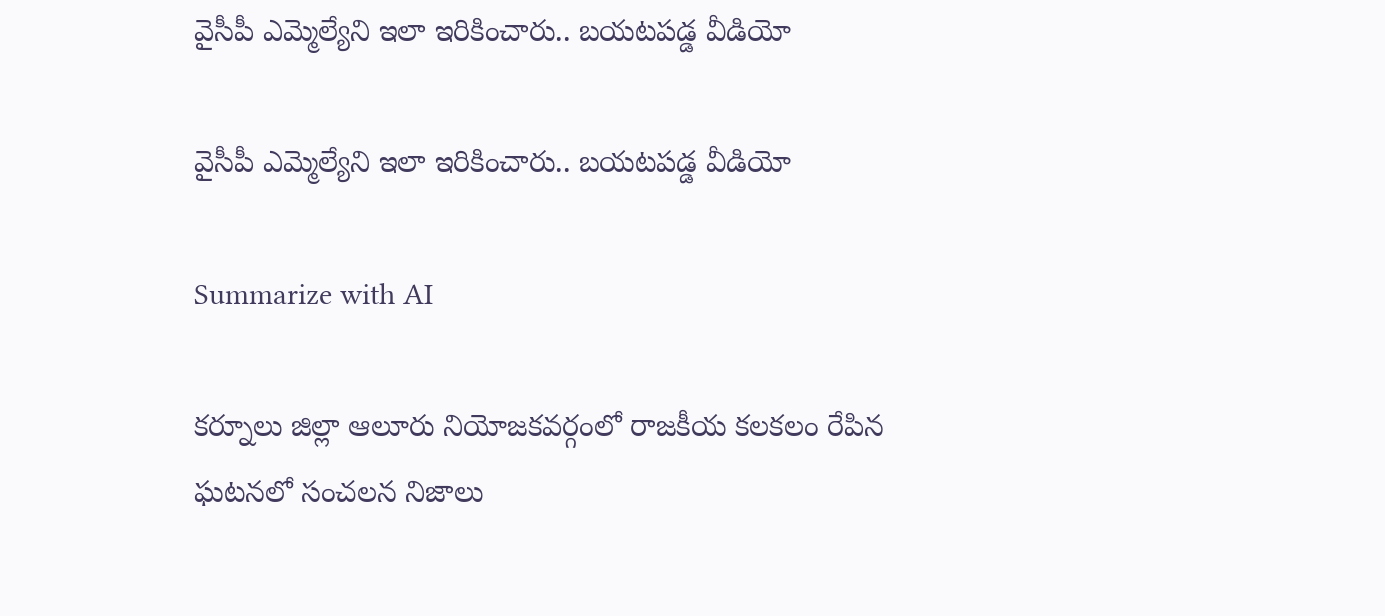వైసీపీ ఎమ్మెల్యేని ఇలా ఇరికించారు.. బ‌య‌ట‌ప‌డ్డ వీడియో

వైసీపీ ఎమ్మెల్యేని ఇలా ఇరికించారు.. బ‌య‌ట‌ప‌డ్డ వీడియో

Summarize with AI

కర్నూలు జిల్లా ఆలూరు నియోజకవర్గంలో రాజకీయ కలకలం రేపిన ఘటనలో సంచలన నిజాలు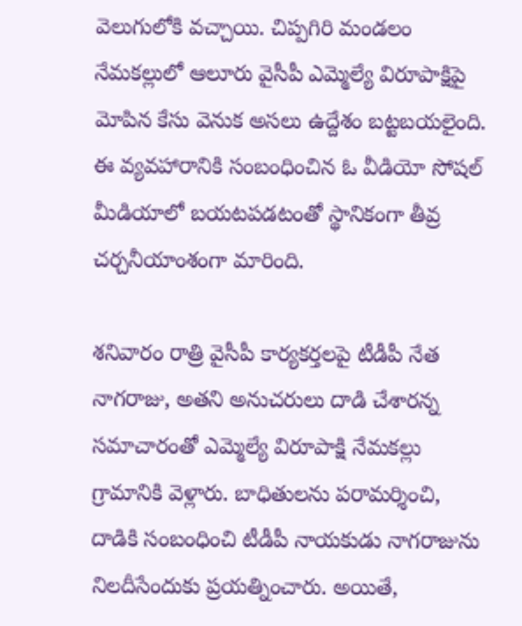వెలుగులోకి వచ్చాయి. చిప్పగిరి మండలం నేమకల్లులో ఆలూరు వైసీపీ ఎమ్మెల్యే విరూపాక్షిపై మోపిన కేసు వెనుక అసలు ఉద్దేశం బట్టబయలైంది. ఈ వ్యవహారానికి సంబంధించిన ఓ వీడియో సోషల్ మీడియాలో బయటపడటంతో స్థానికంగా తీవ్ర చర్చనీయాంశంగా మారింది.

శ‌నివారం రాత్రి వైసీపీ కార్యకర్తలపై టీడీపీ నేత నాగ‌రాజు, అత‌ని అనుచరులు దాడి చేశారన్న సమాచారంతో ఎమ్మెల్యే విరూపాక్షి నేమకల్లు గ్రామానికి వెళ్లారు. బాధితులను పరామర్శించి, దాడికి సంబంధించి టీడీపీ నాయకుడు నాగరాజును నిలదీసేందుకు ప్రయత్నించారు. అయితే,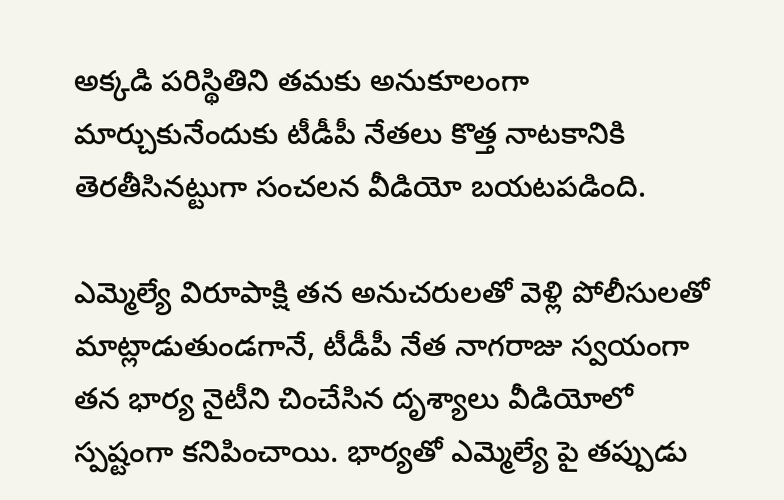అక్కడి పరిస్థితిని తమకు అనుకూలంగా మార్చుకునేందుకు టీడీపీ నేతలు కొత్త నాటకానికి తెరతీసిన‌ట్టుగా సంచ‌ల‌న వీడియో బ‌య‌ట‌ప‌డింది.

ఎమ్మెల్యే విరూపాక్షి తన అనుచరులతో వెళ్లి పోలీసులతో మాట్లాడుతుండగానే, టీడీపీ నేత నాగరాజు స్వయంగా తన భార్య నైటీని చించేసిన దృశ్యాలు వీడియోలో స్పష్టంగా కనిపించాయి. భార్యతో ఎమ్మెల్యే పై తప్పుడు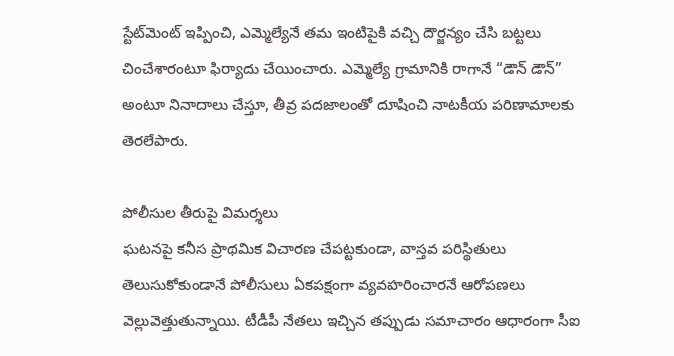స్టేట్‌మెంట్ ఇప్పించి, ఎమ్మెల్యేనే తమ ఇంటిపైకి వచ్చి దౌర్జన్యం చేసి బట్టలు చించేశారంటూ ఫిర్యాదు చేయించారు. ఎమ్మెల్యే గ్రామానికి రాగానే “డౌన్ డౌన్” అంటూ నినాదాలు చేస్తూ, తీవ్ర పదజాలంతో దూషించి నాటకీయ పరిణామాలకు తెరలేపారు.

పోలీసుల తీరుపై విమర్శలు
ఘటనపై కనీస ప్రాథమిక విచారణ చేపట్టకుండా, వాస్తవ పరిస్థితులు తెలుసుకోకుండానే పోలీసులు ఏకపక్షంగా వ్యవహరించారనే ఆరోపణలు వెల్లువెత్తుతున్నాయి. టీడీపీ నేతలు ఇచ్చిన తప్పుడు సమాచారం ఆధారంగా సీఐ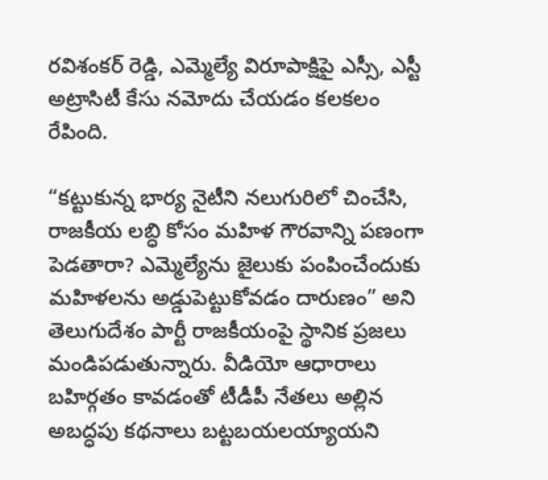రవిశంకర్ రెడ్డి, ఎమ్మెల్యే విరూపాక్షిపై ఎస్సీ, ఎస్టీ అట్రాసిటీ కేసు నమోదు చేయడం కలకలం రేపింది.

“కట్టుకున్న భార్య నైటీని నలుగురిలో చించేసి, రాజకీయ లబ్ధి కోసం మహిళ గౌరవాన్ని పణంగా పెడతారా? ఎమ్మెల్యేను జైలుకు పంపించేందుకు మహిళలను అడ్డుపెట్టుకోవడం దారుణం” అని తెలుగుదేశం పార్టీ రాజ‌కీయంపై స్థానిక ప్రజలు మండిపడుతున్నారు. వీడియో ఆధారాలు బహిర్గతం కావడంతో టీడీపీ నేతలు అల్లిన అబద్ధపు కథనాలు బట్టబయలయ్యాయని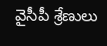వైసీపీ శ్రేణులు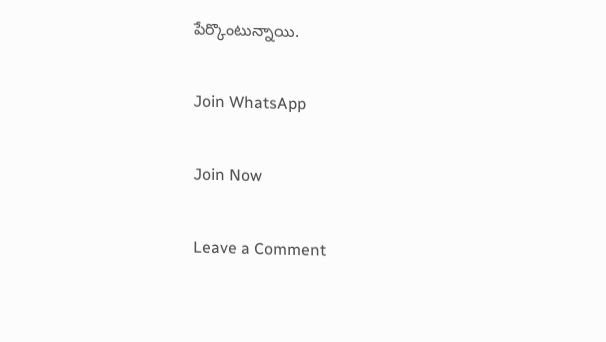పేర్కొంటున్నాయి.

Join WhatsApp

Join Now

Leave a Comment